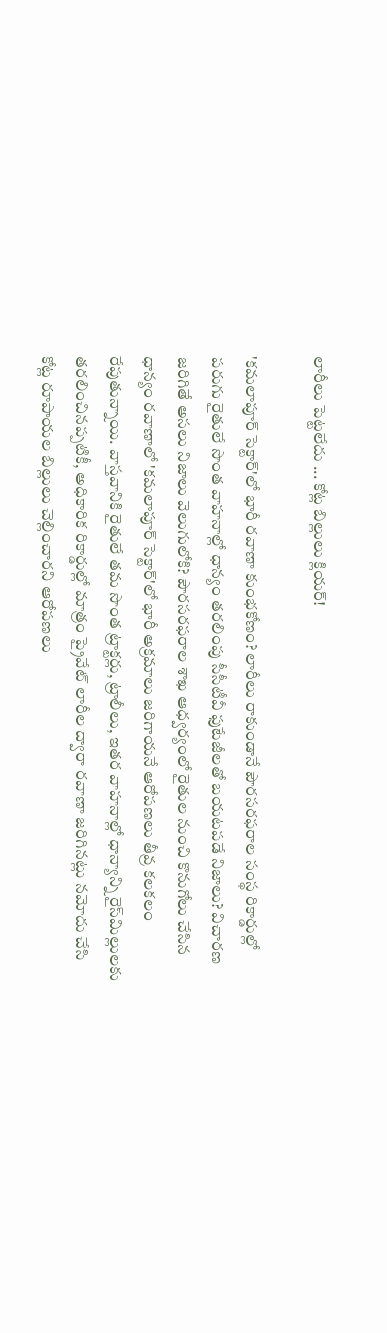లారీలు పెట్టలేదు ... కోట్ల బిల్లులు క్లియర్!

'కమలాపూర్ సెక్టార్‌'లో భారీ రవాణా కుంభకోణం? లారీలు రాకుండానే పౌరసరఫరాల సంస్థ రికార్డుల్లో పరుగు రైతులే సొంత వాహనాల్లో ధాన్యం తరలింపు సీసీటీవీ ఫుటేజీలతో బయటపడే నిజాలు? విచారణ జరిగితే అసలు నిజాలు వెలుగులోకి? పౌరసరఫరాల శాఖ ఆధ్వర్యంలో రైతుల నుంచి కొనుగోలు చేసిన ధాన్యం రవాణాలో 'కమలాపూర్ సెక్టార్‌'లో భారీ అక్రమాలు జరిగాయనే ఆరోపణలు తీవ్ర కలకలం రేపుతున్నాయి. వాస్తవానికి రైతులే తమ సొంత ట్రాక్టర్లు, ట్రాలీలు, ఇతర వాహనాల్లో ధాన్యాన్ని రైస్‌మిల్లులకు తరలించినప్పటికీ, అధికారిక రికార్డుల్లో మాత్రం ప్రైవేట్ లారీల ద్వారా రవాణా జరిగినట్లు నమోదు చేసి కోట్ల రూపాయల బిల్లులు చెల్లించారని ఆరోపణలు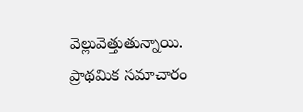వెల్లువెత్తుతున్నాయి. ప్రాథమిక సమాచారం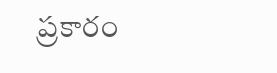ప్రకారం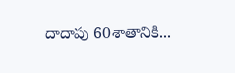దాదాపు 60శాతానికి...